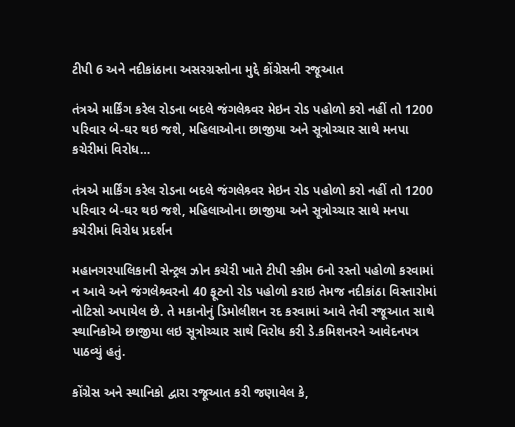ટીપી 6 અને નદીકાંઠાના અસરગ્રસ્તોના મુદ્દે કોંગ્રેસની રજૂઆત

તંત્રએ માર્કિંગ કરેલ રોડના બદલે જંગલેશ્ર્વર મેઇન રોડ પહોળો કરો નહીં તો 1200 પરિવાર બે-ઘર થઇ જશે, મહિલાઓના છાજીયા અને સૂત્રોચ્ચાર સાથે મનપા કચેરીમાં વિરોધ…

તંત્રએ માર્કિંગ કરેલ રોડના બદલે જંગલેશ્ર્વર મેઇન રોડ પહોળો કરો નહીં તો 1200 પરિવાર બે-ઘર થઇ જશે, મહિલાઓના છાજીયા અને સૂત્રોચ્ચાર સાથે મનપા કચેરીમાં વિરોધ પ્રદર્શન

મહાનગરપાલિકાની સેન્ટ્રલ ઝોન કચેરી ખાતે ટીપી સ્કીમ 6નો રસ્તો પહોળો કરવામાં ન આવે અને જંગલેશ્ર્વરનો 40 ફૂટનો રોડ પહોળો કરાઇ તેમજ નદીકાંઠા વિસ્તારોમાં નોટિસો અપાયેલ છે. તે મકાનોનું ડિમોલીશન રદ કરવામાં આવે તેવી રજૂઆત સાથે સ્થાનિકોએ છાજીયા લઇ સૂત્રોચ્ચાર સાથે વિરોધ કરી ડે.કમિશનરને આવેદનપત્ર પાઠવ્યું હતું.

કોંગ્રેસ અને સ્થાનિકો દ્વારા રજૂઆત કરી જણાવેલ કે,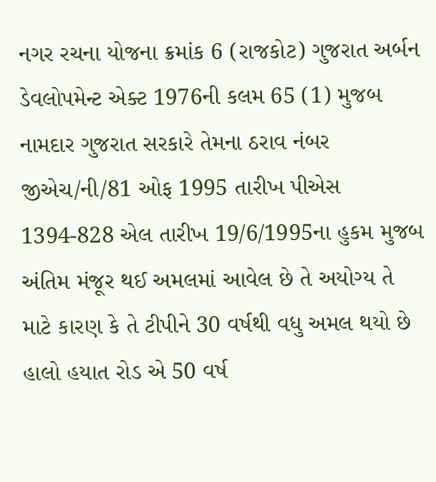નગર રચના યોજના ક્રમાંક 6 (રાજકોટ) ગુજરાત અર્બન ડેવલોપમેન્ટ એક્ટ 1976ની કલમ 65 (1) મુજબ નામદાર ગુજરાત સરકારે તેમના ઠરાવ નંબર જીએચ/ની/81 ઓફ 1995 તારીખ પીએસ 1394-828 એલ તારીખ 19/6/1995ના હુકમ મુજબ અંતિમ મંજૂર થઈ અમલમાં આવેલ છે તે અયોગ્ય તે માટે કારણ કે તે ટીપીને 30 વર્ષથી વધુ અમલ થયો છે હાલો હયાત રોડ એ 50 વર્ષ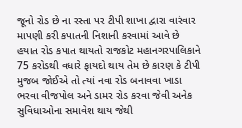જૂનો રોડ છે ના રસ્તા પર ટીપી શાખા દ્વારા વારંવાર માપણી કરી કપાતની નિશાની કરવામાં આવે છે હયાત રોડ કપાત થાયતો રાજકોટ મહાનગરપાલિકાને 75 કરોડથી વધારે ફાયદો થાય તેમ છે કારણ કે ટીપી મુજબ જોઈએ તો ત્યાં નવા રોડ બનાવવા ખાડા ભરવા વીજપોલ અને ડામર રોડ કરવા જેવી અનેક સુવિધાઓના સમાવેશ થાય જેથી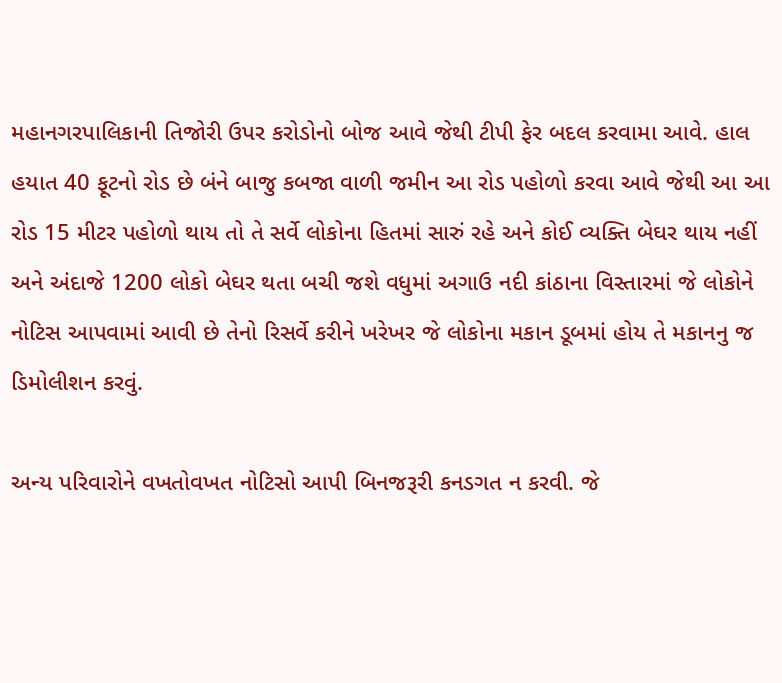મહાનગરપાલિકાની તિજોરી ઉપર કરોડોનો બોજ આવે જેથી ટીપી ફેર બદલ કરવામા આવે. હાલ હયાત 40 ફૂટનો રોડ છે બંને બાજુ કબજા વાળી જમીન આ રોડ પહોળો કરવા આવે જેથી આ આ રોડ 15 મીટર પહોળો થાય તો તે સર્વે લોકોના હિતમાં સારું રહે અને કોઈ વ્યક્તિ બેઘર થાય નહીં અને અંદાજે 1200 લોકો બેઘર થતા બચી જશે વધુમાં અગાઉ નદી કાંઠાના વિસ્તારમાં જે લોકોને નોટિસ આપવામાં આવી છે તેનો રિસર્વે કરીને ખરેખર જે લોકોના મકાન ડૂબમાં હોય તે મકાનનુ જ ડિમોલીશન કરવું.

અન્ય પરિવારોને વખતોવખત નોટિસો આપી બિનજરૂરી કનડગત ન કરવી. જે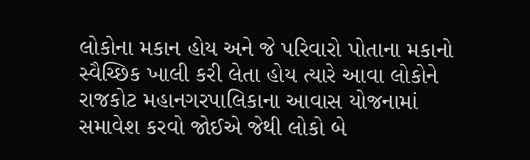લોકોના મકાન હોય અને જે પરિવારો પોતાના મકાનો સ્વૈચ્છિક ખાલી કરી લેતા હોય ત્યારે આવા લોકોને રાજકોટ મહાનગરપાલિકાના આવાસ યોજનામાં સમાવેશ કરવો જોઈએ જેથી લોકો બે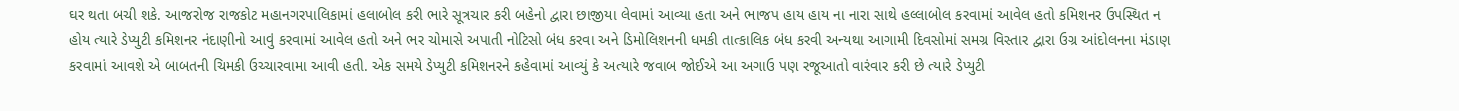ઘર થતા બચી શકે. આજરોજ રાજકોટ મહાનગરપાલિકામાં હલાબોલ કરી ભારે સૂત્રચાર કરી બહેનો દ્વારા છાજીયા લેવામાં આવ્યા હતા અને ભાજપ હાય હાય ના નારા સાથે હલ્લાબોલ કરવામાં આવેલ હતો કમિશનર ઉપસ્થિત ન હોય ત્યારે ડેપ્યુટી કમિશનર નંદાણીનો આવું કરવામાં આવેલ હતો અને ભર ચોમાસે અપાતી નોટિસો બંધ કરવા અને ડિમોલિશનની ધમકી તાત્કાલિક બંધ કરવી અન્યથા આગામી દિવસોમાં સમગ્ર વિસ્તાર દ્વારા ઉગ્ર આંદોલનના મંડાણ કરવામાં આવશે એ બાબતની ચિમકી ઉચ્ચારવામા આવી હતી. એક સમયે ડેપ્યુટી કમિશનરને કહેવામાં આવ્યું કે અત્યારે જવાબ જોઈએ આ અગાઉ પણ રજૂઆતો વારંવાર કરી છે ત્યારે ડેપ્યુટી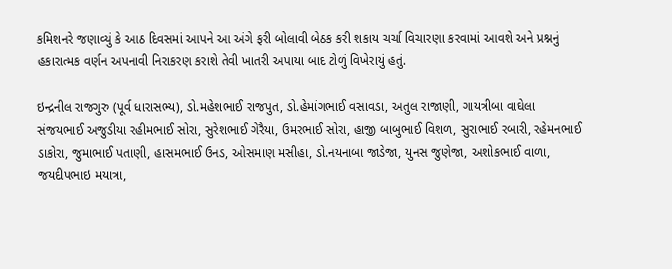કમિશનરે જણાવ્યું કે આઠ દિવસમાં આપને આ અંગે ફરી બોલાવી બેઠક કરી શકાય ચર્ચા વિચારણા કરવામાં આવશે અને પ્રશ્નનું હકારાત્મક વર્ણન અપનાવી નિરાકરણ કરાશે તેવી ખાતરી અપાયા બાદ ટોળું વિખેરાયું હતું.

ઇન્દ્રનીલ રાજગુરુ (પૂર્વ ધારાસભ્ય), ડો.મહેશભાઈ રાજપુત, ડો.હેમાંગભાઈ વસાવડા, અતુલ રાજાણી, ગાયત્રીબા વાઘેલા સંજયભાઈ અજુડીયા રહીમભાઈ સોરા, સુરેશભાઈ ગેરૈયા, ઉમરભાઈ સોરા, હાજી બાબુભાઈ વિશળ, સુરાભાઈ રબારી, રહેમનભાઈ ડાકોરા, જુમાભાઈ પતાણી, હાસમભાઈ ઉનડ, ઓસમાણ મસીહા, ડો.નયનાબા જાડેજા, યુનસ જુણેજા, અશોકભાઈ વાળા, જયદીપભાઇ મયાત્રા,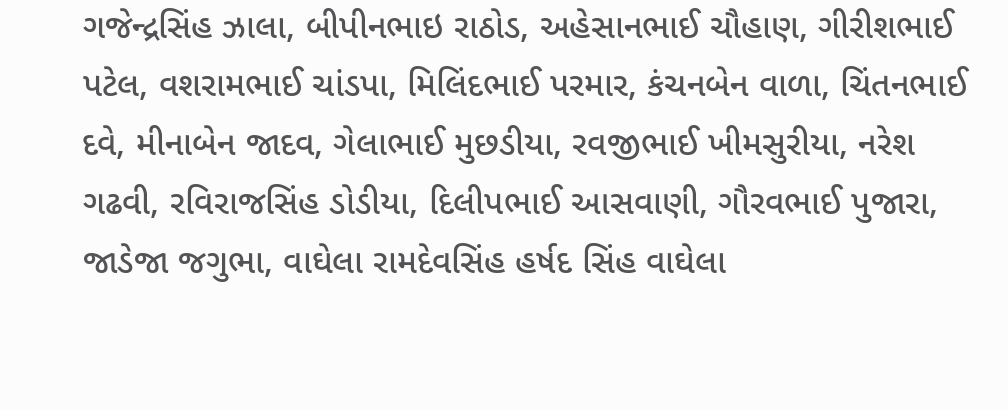ગજેન્દ્રસિંહ ઝાલા, બીપીનભાઇ રાઠોડ, અહેસાનભાઈ ચૌહાણ, ગીરીશભાઈ પટેલ, વશરામભાઈ ચાંડપા, મિલિંદભાઈ પરમાર, કંચનબેન વાળા, ચિંતનભાઈ દવે, મીનાબેન જાદવ, ગેલાભાઈ મુછડીયા, રવજીભાઈ ખીમસુરીયા, નરેશ ગઢવી, રવિરાજસિંહ ડોડીયા, દિલીપભાઈ આસવાણી, ગૌરવભાઈ પુજારા, જાડેજા જગુભા, વાઘેલા રામદેવસિંહ હર્ષદ સિંહ વાઘેલા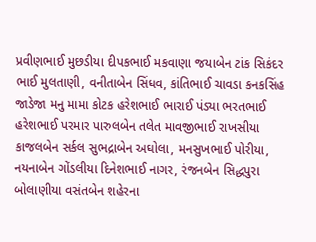પ્રવીણભાઈ મુછડીયા દીપકભાઈ મકવાણા જયાબેન ટાંક સિકંદર ભાઈ મુલતાણી, વનીતાબેન સિંધવ, કાંતિભાઈ ચાવડા કનકસિંહ જાડેજા મનુ મામા કોટક હરેશભાઈ ભારાઈ પંડ્યા ભરતભાઈ હરેશભાઈ પરમાર પારુલબેન તલેત માવજીભાઈ રાખસીયા કાજલબેન સર્કલ સુભદ્રાબેન અઘોલા, મનસુખભાઈ પોરીયા, નયનાબેન ગોંડલીયા દિનેશભાઈ નાગર, રંજનબેન સિદ્ધપુરા બોલાણીયા વસંતબેન શહેરના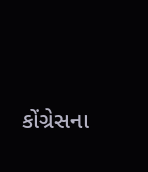કોંગ્રેસના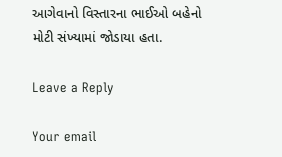આગેવાનો વિસ્તારના ભાઈઓ બહેનો મોટી સંખ્યામાં જોડાયા હતા.

Leave a Reply

Your email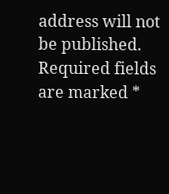address will not be published. Required fields are marked *